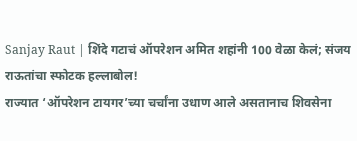Sanjay Raut | शिंदे गटाचं ऑपरेशन अमित शहांनी 100 वेळा केलं; संजय राऊतांचा स्फोटक हल्लाबोल!
राज्यात ‘ऑपरेशन टायगर’च्या चर्चांना उधाण आले असतानाच शिवसेना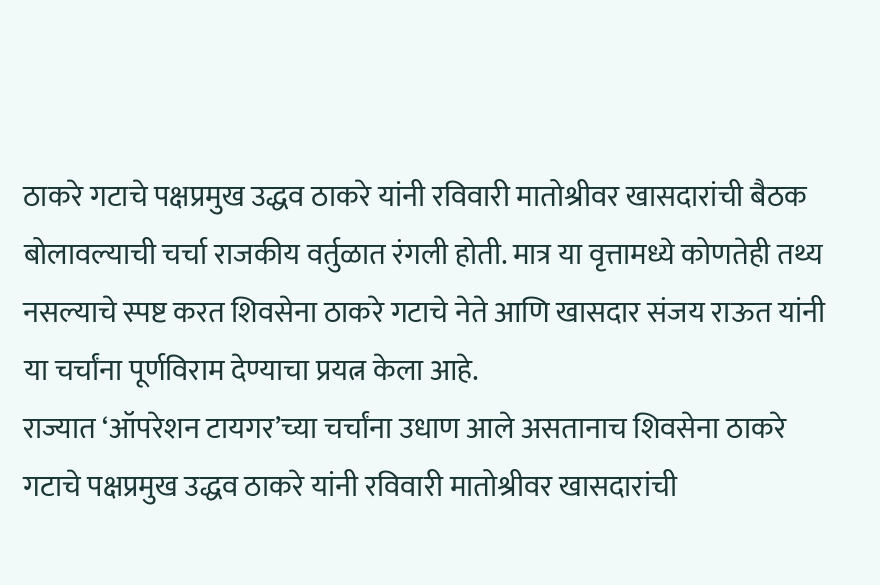ठाकरे गटाचे पक्षप्रमुख उद्धव ठाकरे यांनी रविवारी मातोश्रीवर खासदारांची बैठक बोलावल्याची चर्चा राजकीय वर्तुळात रंगली होती. मात्र या वृत्तामध्ये कोणतेही तथ्य नसल्याचे स्पष्ट करत शिवसेना ठाकरे गटाचे नेते आणि खासदार संजय राऊत यांनी या चर्चांना पूर्णविराम देण्याचा प्रयत्न केला आहे.
राज्यात ‘ऑपरेशन टायगर’च्या चर्चांना उधाण आले असतानाच शिवसेना ठाकरे गटाचे पक्षप्रमुख उद्धव ठाकरे यांनी रविवारी मातोश्रीवर खासदारांची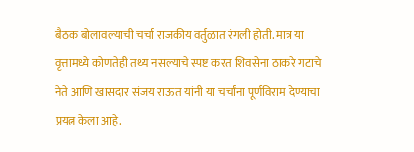बैठक बोलावल्याची चर्चा राजकीय वर्तुळात रंगली होती. मात्र या वृत्तामध्ये कोणतेही तथ्य नसल्याचे स्पष्ट करत शिवसेना ठाकरे गटाचे नेते आणि खासदार संजय राऊत यांनी या चर्चांना पूर्णविराम देण्याचा प्रयत्न केला आहे.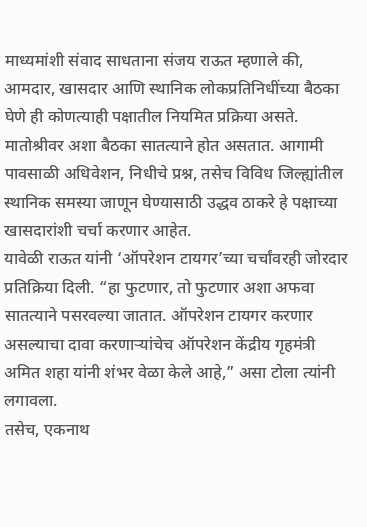माध्यमांशी संवाद साधताना संजय राऊत म्हणाले की, आमदार, खासदार आणि स्थानिक लोकप्रतिनिधींच्या बैठका घेणे ही कोणत्याही पक्षातील नियमित प्रक्रिया असते. मातोश्रीवर अशा बैठका सातत्याने होत असतात. आगामी पावसाळी अधिवेशन, निधीचे प्रश्न, तसेच विविध जिल्ह्यांतील स्थानिक समस्या जाणून घेण्यासाठी उद्धव ठाकरे हे पक्षाच्या खासदारांशी चर्चा करणार आहेत.
यावेळी राऊत यांनी ‘ऑपरेशन टायगर’च्या चर्चांवरही जोरदार प्रतिक्रिया दिली. “हा फुटणार, तो फुटणार अशा अफवा सातत्याने पसरवल्या जातात. ऑपरेशन टायगर करणार असल्याचा दावा करणाऱ्यांचेच ऑपरेशन केंद्रीय गृहमंत्री अमित शहा यांनी शंभर वेळा केले आहे,” असा टोला त्यांनी लगावला.
तसेच, एकनाथ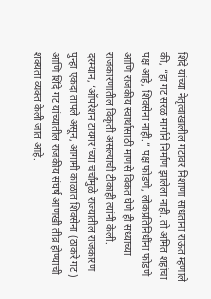शिंदे यांच्या नेतृत्वाखालील गटावर निशाणा साधताना राऊत म्हणाले की, “हा गट सरळ मार्गाने निर्माण झालेला नाही. तो अमित शहांचा पक्ष आहे, शिवसेना नाही.” पक्ष फोडणे, लोकप्रतिनिधींना फोडणे आणि राजकीय स्वार्थासाठी माणसे विकत घेणे ही सध्याच्या राजकारणातील विकृती असल्याची टीकाही त्यांनी केली.
दरम्यान, ‘ऑपरेशन टायगर’च्या चर्चांमुळे राज्यातील राजकारण पुन्हा एकदा तापले असून, आगामी काळात शिवसेना (ठाकरे गट) आणि शिंदे गट यांच्यातील राजकीय संघर्ष आणखी तीव्र होण्याची शक्यता व्यक्त केली जात आहे.